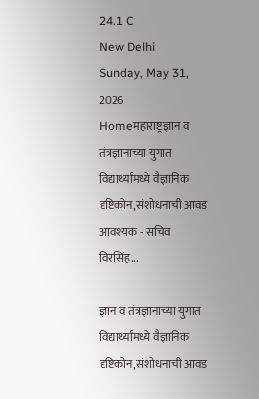24.1 C
New Delhi
Sunday, May 31, 2026
Homeमहाराष्ट्रज्ञान व तंत्रज्ञानाच्या युगात विद्यार्थ्यांमध्ये वैज्ञानिक दृष्टिकोन,संशोधनाची आवड आवश्यक - सचिव विरसिंह...

ज्ञान व तंत्रज्ञानाच्या युगात विद्यार्थ्यांमध्ये वैज्ञानिक दृष्टिकोन,संशोधनाची आवड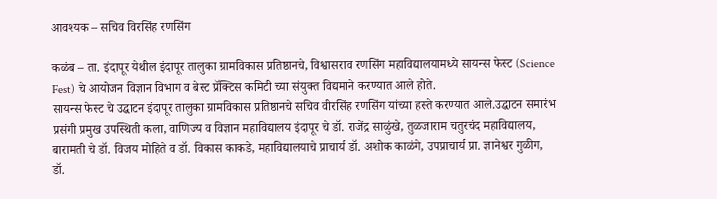आवश्यक – सचिव विरसिंह रणसिंग

कळंब – ता. इंदापूर येथील इंदापूर तालुका ग्रामविकास प्रतिष्ठानचे, विश्वासराव रणसिंग महाविद्यालयामध्ये सायन्स फेस्ट (Science Fest) चे आयोजन विज्ञान विभाग व बेस्ट प्रॅक्टिस कमिटी च्या संयुक्त विद्यमाने करण्यात आले होते.
सायन्स फेस्ट चे उद्घाटन इंदापूर तालुका ग्रामविकास प्रतिष्ठानचे सचिव वीरसिंह रणसिंग यांच्या हस्ते करण्यात आले.उद्घाटन समारंभ प्रसंगी प्रमुख उपस्थिती कला, वाणिज्य व विज्ञान महाविद्यालय इंदापूर चे डॉ. राजेंद्र साळुंखे, तुळजाराम चतुरचंद महाविद्यालय, बारामती चे डॉ. विजय मोहिते व डॉ. विकास काकडे, महाविद्यालयाचे प्राचार्य डॉ. अशोक काळंगे, उपप्राचार्य प्रा. ज्ञानेश्वर गुळीग, डॉ.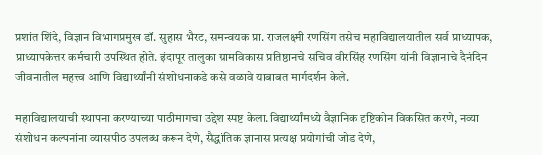प्रशांत शिंदे, विज्ञान विभागप्रमुख डॉ. सुहास भैरट, समन्वयक प्रा. राजलक्ष्मी रणसिंग तसेच महाविद्यालयातील सर्व प्राध्यापक, प्राध्यापकेत्तर कर्मचारी उपस्थित होते. इंदापूर तालुका ग्रामविकास प्रतिष्ठानचे सचिव वीरसिंह रणसिंग यांनी विज्ञानाचे दैनंदिन जीवनातील महत्त्व आणि विद्यार्थ्यांनी संशोधनाकडे कसे वळावे याबाबत मार्गदर्शन केले.

महाविद्यालयाची स्थापना करण्याच्या पाठीमागचा उद्देश स्पष्ट केला.विद्यार्थ्यांमध्ये वैज्ञानिक दृष्टिकोन विकसित करणे, नव्या संशोधन कल्पनांना व्यासपीठ उपलब्ध करून देणे, सैद्धांतिक ज्ञानास प्रत्यक्ष प्रयोगांची जोड देणे,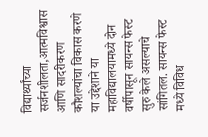विद्यार्थ्यांच्या सर्जनशीलता,आत्मविश्वास आणि सादरीकरण कौशल्यांचा विकास करणे या उद्देशाने या महाविद्यालयामध्ये दोन वर्षीपासून सायन्स फेस्ट सुरु केले असल्याचे सांगितल. सायन्स फेस्ट मध्ये विविध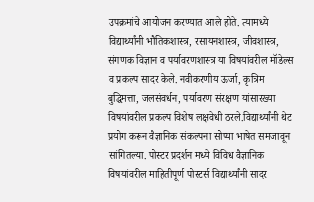उपक्रमांचे आयोजन करण्यात आले होते. त्यामध्ये विद्यार्थ्यांनी भौतिकशास्त्र, रसायनशास्त्र, जीवशास्त्र, संगणक विज्ञान व पर्यावरणशास्त्र या विषयांवरील मॉडेल्स व प्रकल्प सादर केले. नवीकरणीय ऊर्जा, कृत्रिम बुद्धिमत्ता, जलसंवर्धन, पर्यावरण संरक्षण यांसारख्या विषयांवरील प्रकल्प विशेष लक्षवेधी ठरले.विद्यार्थ्यांनी थेट प्रयोग करून वैज्ञानिक संकल्पना सोप्या भाषेत समजावून सांगितल्या. पोस्टर प्रदर्शन मध्ये विविध वैज्ञानिक विषयांवरील माहितीपूर्ण पोस्टर्स विद्यार्थ्यांनी सादर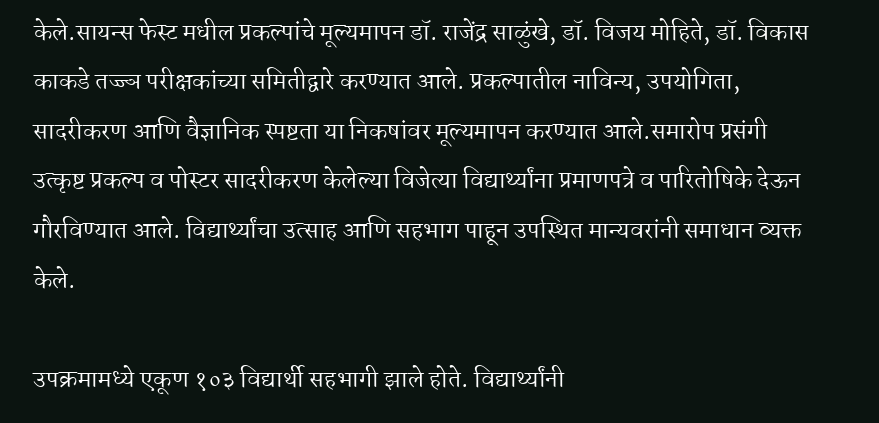केले.सायन्स फेस्ट मधील प्रकल्पांचे मूल्यमापन डॉ. राजेंद्र साळुंखे, डॉ. विजय मोहिते, डॉ. विकास काकडे तज्ज्ञ परीक्षकांच्या समितीद्वारे करण्यात आले. प्रकल्पातील नाविन्य, उपयोगिता, सादरीकरण आणि वैज्ञानिक स्पष्टता या निकषांवर मूल्यमापन करण्यात आले.समारोप प्रसंगी उत्कृष्ट प्रकल्प व पोस्टर सादरीकरण केलेल्या विजेत्या विद्यार्थ्यांना प्रमाणपत्रे व पारितोषिके देऊन गौरविण्यात आले. विद्यार्थ्यांचा उत्साह आणि सहभाग पाहून उपस्थित मान्यवरांनी समाधान व्यक्त केले.

उपक्रमामध्ये एकूण १०३ विद्यार्थी सहभागी झाले होते. विद्यार्थ्यांनी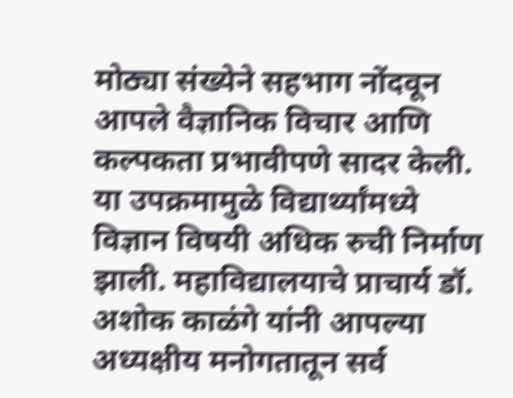मोठ्या संख्येने सहभाग नोंदवून आपले वैज्ञानिक विचार आणि कल्पकता प्रभावीपणे सादर केली. या उपक्रमामुळे विद्यार्थ्यांमध्ये विज्ञान विषयी अधिक रुची निर्माण झाली. महाविद्यालयाचे प्राचार्य डॉ. अशोक काळंगे यांनी आपल्या अध्यक्षीय मनोगतातून सर्व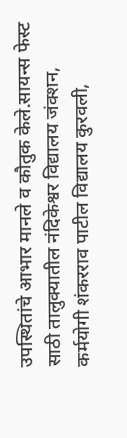उपस्थितांचे आभार मानले व कौतुक केले.सायन्स फेस्ट साठी तालुक्यातील नंदिकेश्वर विद्यालय जंक्शन, कर्मयोगी शंकरराव पाटील विद्यालय कुरवली,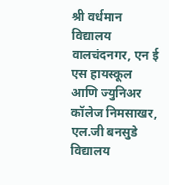श्री वर्धमान विद्यालय वालचंदनगर, एन ई एस हायस्कूल आणि ज्युनिअर कॉलेज निमसाखर, एल.जी बनसुडे विद्यालय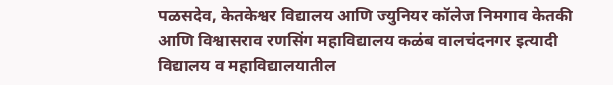पळसदेव, केतकेश्वर विद्यालय आणि ज्युनियर कॉलेज निमगाव केतकी आणि विश्वासराव रणसिंग महाविद्यालय कळंब वालचंदनगर इत्यादी विद्यालय व महाविद्यालयातील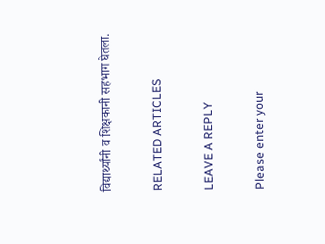विद्यार्थ्यांनी व शिक्षकानी सहभाग घेतला.

RELATED ARTICLES

LEAVE A REPLY

Please enter your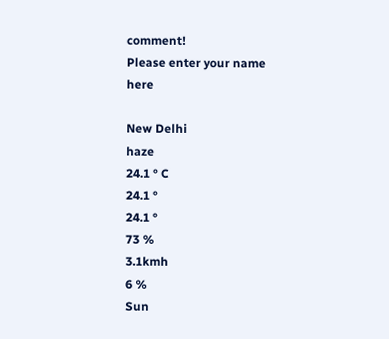comment!
Please enter your name here

New Delhi
haze
24.1 ° C
24.1 °
24.1 °
73 %
3.1kmh
6 %
Sun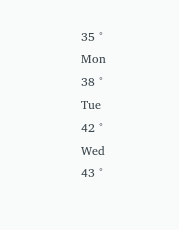35 °
Mon
38 °
Tue
42 °
Wed
43 °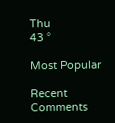Thu
43 °

Most Popular

Recent Comments